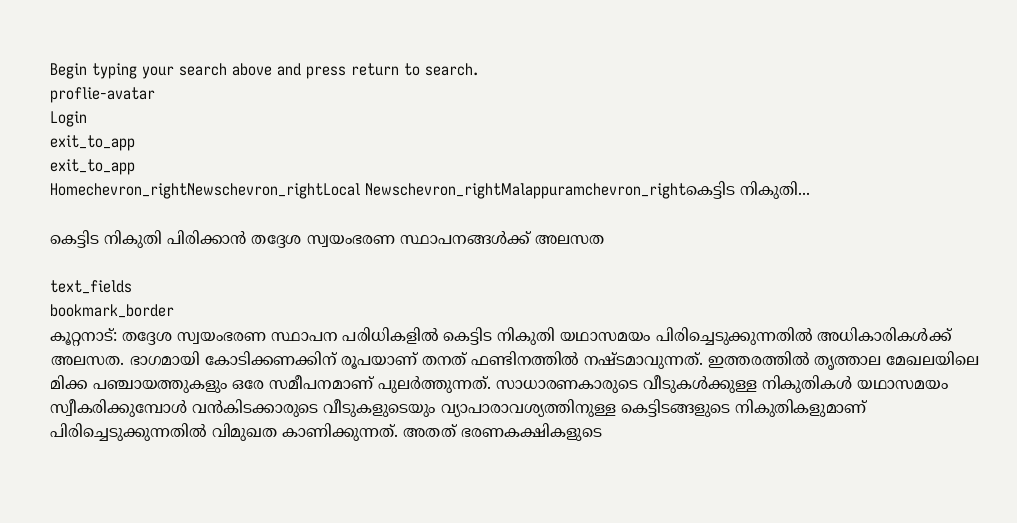Begin typing your search above and press return to search.
proflie-avatar
Login
exit_to_app
exit_to_app
Homechevron_rightNewschevron_rightLocal Newschevron_rightMalappuramchevron_rightകെട്ടിട നികുതി...

കെട്ടിട നികുതി പിരിക്കാൻ തദ്ദേശ സ്വയംഭരണ സ്ഥാപനങ്ങൾക്ക് അലസത

text_fields
bookmark_border
കൂറ്റനാട്: തദ്ദേശ സ്വയംഭരണ സ്ഥാപന പരിധികളിൽ കെട്ടിട നികുതി യഥാസമയം പിരിച്ചെടുക്കുന്നതിൽ അധികാരികൾക്ക് അലസത. ഭാഗമായി കോടിക്കണക്കിന് രൂപയാണ് തനത് ഫണ്ടിനത്തിൽ നഷ്ടമാവുന്നത്. ഇത്തരത്തിൽ തൃത്താല മേഖലയിലെ മിക്ക പഞ്ചായത്തുകളും ഒരേ സമീപനമാണ് പുലർത്തുന്നത്. സാധാരണകാരുടെ വീടുകൾക്കുള്ള നികുതികൾ യഥാസമയം സ്വീകരിക്കുമ്പോൾ വൻകിടക്കാരുടെ വീടുകളുടെയും വ്യാപാരാവശ്യത്തിനുള്ള കെട്ടിടങ്ങളുടെ നികുതികളുമാണ് പിരിച്ചെടുക്കുന്നതിൽ വിമുഖത കാണിക്കുന്നത്. അതത് ഭരണകക്ഷികളുടെ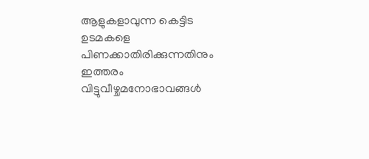ആളുകളാവുന്ന കെട്ടിട ഉടമകളെ പിണക്കാതിരിക്കുന്നതിനും ഇത്തരം വിട്ടുവീഴ്ചമനോഭാവങ്ങൾ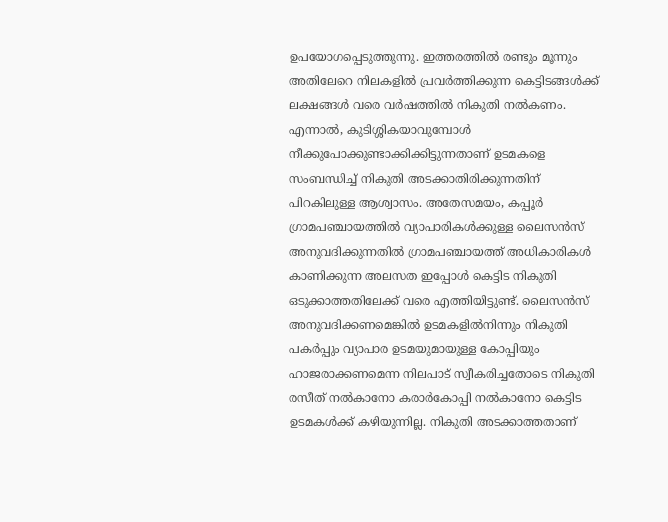ഉപയോഗപ്പെടുത്തുന്നു. ഇത്തരത്തിൽ രണ്ടും മൂന്നും അതിലേറെ നിലകളിൽ പ്രവർത്തിക്കുന്ന കെട്ടിടങ്ങൾക്ക് ലക്ഷങ്ങൾ വരെ വർഷത്തിൽ നികുതി നൽകണം. എന്നാൽ, കുടിശ്ശികയാവുമ്പോൾ നീക്കുപോക്കുണ്ടാക്കിക്കിട്ടുന്നതാണ് ഉടമകളെ സംബന്ധിച്ച് നികുതി അടക്കാതിരിക്കുന്നതിന് പിറകിലുള്ള ആശ്വാസം. അതേസമയം, കപ്പൂർ ഗ്രാമപഞ്ചായത്തിൽ വ്യാപാരികൾക്കുള്ള ലൈസൻസ് അനുവദിക്കുന്നതിൽ ഗ്രാമപഞ്ചായത്ത് അധികാരികൾ കാണിക്കുന്ന അലസത ഇപ്പോൾ കെട്ടിട നികുതി ഒടുക്കാത്തതിലേക്ക് വരെ എത്തിയിട്ടുണ്ട്. ലൈസൻസ് അനുവദിക്കണമെങ്കിൽ ഉടമകളിൽനിന്നും നികുതി പകർപ്പും വ്യാപാര ഉടമയുമായുള്ള കോപ്പിയും ഹാജരാക്കണമെന്ന നിലപാട് സ്വീകരിച്ചതോടെ നികുതി രസീത് നൽകാനോ കരാർകോപ്പി നൽകാനോ കെട്ടിട ഉടമകൾക്ക് കഴിയുന്നില്ല. നികുതി അടക്കാത്തതാണ്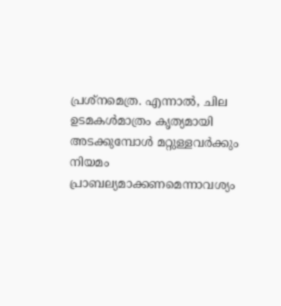പ്രശ്നമെത്ര. എന്നാൽ, ചില ഉടമകൾമാത്രം കൃത്യമായി അടക്കുമ്പോൾ മറ്റുള്ളവർക്കും നിയമം പ്രാബല്യമാക്കണമെന്നാവശ്യം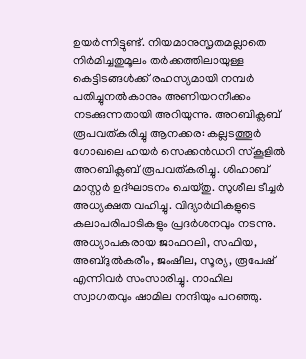ഉയർന്നിട്ടുണ്ട്. നിയമാനുസൃതമല്ലാതെ നിർമിച്ചതുമൂലം തർക്കത്തിലായുള്ള കെട്ടിടങ്ങൾക്ക് രഹസ്യമായി നമ്പർ പതിച്ചുനൽകാനും അണിയറനീക്കം നടക്കുന്നതായി അറിയുന്നു. അറബിക്ലബ് രൂപവത്കരിച്ചു ആനക്കര: കല്ലടത്തൂർ ഗോഖലെ ഹയർ സെക്കൻഡറി സ്കൂളിൽ അറബിക്ലബ് രൂപവത്കരിച്ചു. ശിഹാബ് മാസ്റ്റർ ഉദ്ഘാടനം ചെയ്തു. സുശീല ടീച്ചർ അധ്യക്ഷത വഹിച്ചു. വിദ്യാർഥികളുടെ കലാപരിപാടികളും പ്രദർശനവും നടന്നു. അധ്യാപകരായ ജാഫറലി, സഫിയ, അബ്ദുൽകരീം, ജംഷീല, സൂര്യ, രൂപേഷ് എന്നിവർ സംസാരിച്ചു. നാഹില സ്വാഗതവും ഷാമില നന്ദിയും പറഞ്ഞു.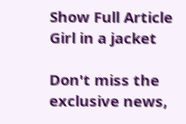Show Full Article
Girl in a jacket

Don't miss the exclusive news,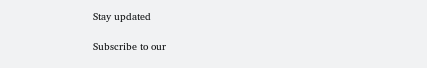Stay updated

Subscribe to our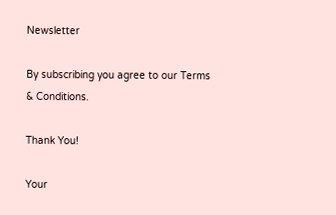Newsletter

By subscribing you agree to our Terms & Conditions.

Thank You!

Your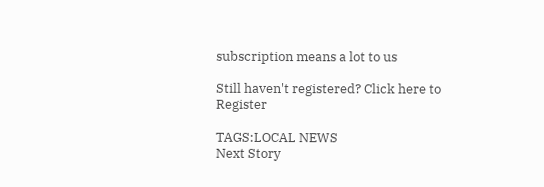subscription means a lot to us

Still haven't registered? Click here to Register

TAGS:LOCAL NEWS
Next Story